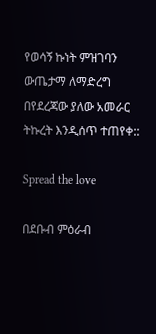የወሳኝ ኩነት ምዝገባን ውጤታማ ለማድረግ በየደረጃው ያለው አመራር ትኩረት እንዲሰጥ ተጠየቀ::

Spread the love

በደቡብ ምዕራብ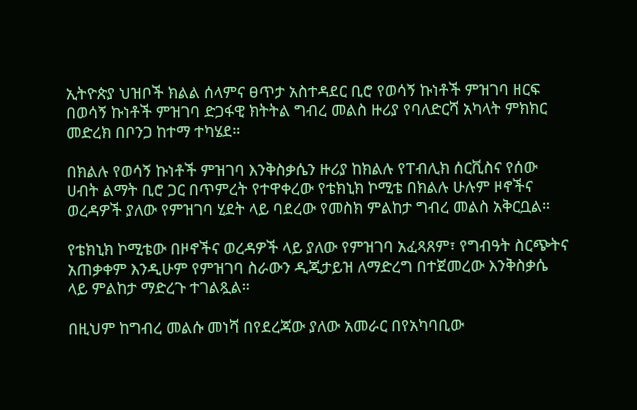ኢትዮጵያ ህዝቦች ክልል ሰላምና ፀጥታ አስተዳደር ቢሮ የወሳኝ ኩነቶች ምዝገባ ዘርፍ በወሳኝ ኩነቶች ምዝገባ ድጋፋዊ ክትትል ግብረ መልስ ዙሪያ የባለድርሻ አካላት ምክክር መድረክ በቦንጋ ከተማ ተካሄደ።

በክልሉ የወሳኝ ኩነቶች ምዝገባ እንቅስቃሴን ዙሪያ ከክልሉ የፐብሊክ ሰርቪስና የሰው ሀብት ልማት ቢሮ ጋር በጥምረት የተዋቀረው የቴክኒክ ኮሚቴ በክልሉ ሁሉም ዞኖችና ወረዳዎች ያለው የምዝገባ ሂደት ላይ ባደረው የመስክ ምልከታ ግብረ መልስ አቅርቧል።

የቴክኒክ ኮሚቴው በዞኖችና ወረዳዎች ላይ ያለው የምዝገባ አፈጻጸም፣ የግብዓት ስርጭትና አጠቃቀም እንዲሁም የምዝገባ ስራውን ዲጂታይዝ ለማድረግ በተጀመረው እንቅስቃሴ ላይ ምልከታ ማድረጉ ተገልጿል።

በዚህም ከግብረ መልሱ መነሻ በየደረጃው ያለው አመራር በየአካባቢው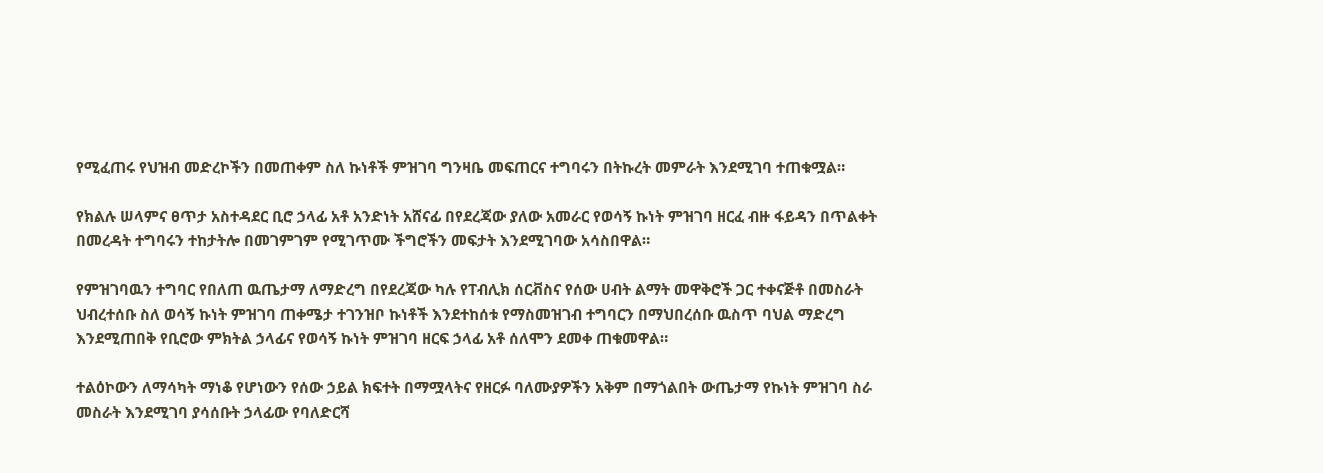የሚፈጠሩ የህዝብ መድረኮችን በመጠቀም ስለ ኩነቶች ምዝገባ ግንዛቤ መፍጠርና ተግባሩን በትኩረት መምራት እንደሚገባ ተጠቁሟል።

የክልሉ ሠላምና ፀጥታ አስተዳደር ቢሮ ኃላፊ አቶ አንድነት አሸናፊ በየደረጃው ያለው አመራር የወሳኝ ኩነት ምዝገባ ዘርፈ ብዙ ፋይዳን በጥልቀት በመረዳት ተግባሩን ተከታትሎ በመገምገም የሚገጥሙ ችግሮችን መፍታት እንደሚገባው አሳስበዋል።

የምዝገባዉን ተግባር የበለጠ ዉጤታማ ለማድረግ በየደረጃው ካሉ የፐብሊክ ሰርቭስና የሰው ሀብት ልማት መዋቅሮች ጋር ተቀናጅቶ በመስራት ህብረተሰቡ ስለ ወሳኝ ኩነት ምዝገባ ጠቀሜታ ተገንዝቦ ኩነቶች እንደተከሰቱ የማስመዝገብ ተግባርን በማህበረሰቡ ዉስጥ ባህል ማድረግ እንደሚጠበቅ የቢሮው ምክትል ኃላፊና የወሳኝ ኩነት ምዝገባ ዘርፍ ኃላፊ አቶ ሰለሞን ደመቀ ጠቁመዋል።

ተልዕኮውን ለማሳካት ማነቆ የሆነውን የሰው ኃይል ክፍተት በማሟላትና የዘርፉ ባለሙያዎችን አቅም በማጎልበት ውጤታማ የኩነት ምዝገባ ስራ መስራት እንደሚገባ ያሳሰቡት ኃላፊው የባለድርሻ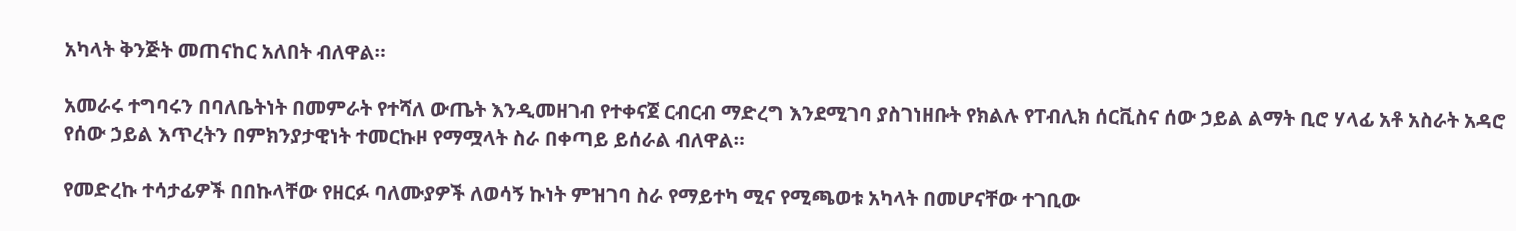አካላት ቅንጅት መጠናከር አለበት ብለዋል።

አመራሩ ተግባሩን በባለቤትነት በመምራት የተሻለ ውጤት እንዲመዘገብ የተቀናጀ ርብርብ ማድረግ እንደሚገባ ያስገነዘቡት የክልሉ የፐብሊክ ሰርቪስና ሰው ኃይል ልማት ቢሮ ሃላፊ አቶ አስራት አዳሮ የሰው ኃይል እጥረትን በምክንያታዊነት ተመርኩዞ የማሟላት ስራ በቀጣይ ይሰራል ብለዋል።

የመድረኩ ተሳታፊዎች በበኩላቸው የዘርፉ ባለሙያዎች ለወሳኝ ኩነት ምዝገባ ስራ የማይተካ ሚና የሚጫወቱ አካላት በመሆናቸው ተገቢው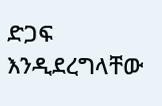ድጋፍ እንዲደረግላቸው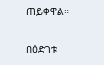ጠይቀዋል።

በዕድገቱ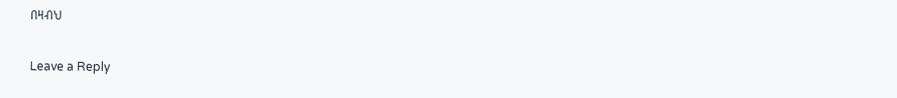በዛብህ

Leave a Reply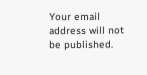Your email address will not be published.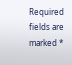Required fields are marked *